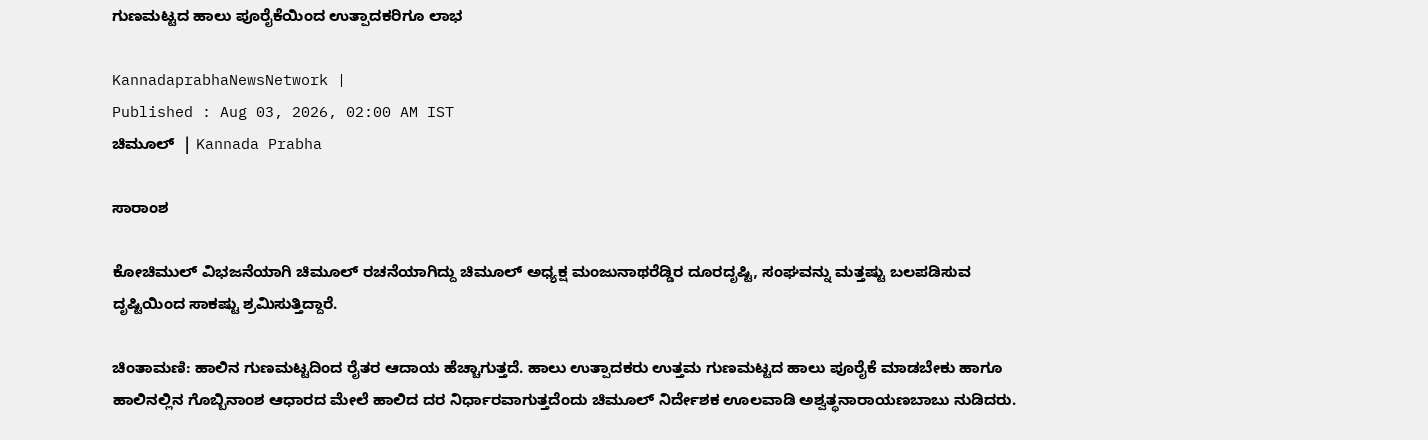ಗುಣಮಟ್ಟದ ಹಾಲು ಪೂರೈಕೆಯಿಂದ ಉತ್ಪಾದಕರಿಗೂ ಲಾಭ

KannadaprabhaNewsNetwork |
Published : Aug 03, 2026, 02:00 AM IST
ಚಿಮೂಲ್  | Kannada Prabha

ಸಾರಾಂಶ

ಕೋಚಿಮುಲ್ ವಿಭಜನೆಯಾಗಿ ಚಿಮೂಲ್ ರಚನೆಯಾಗಿದ್ದು ಚಿಮೂಲ್ ಅಧ್ಯಕ್ಷ ಮಂಜುನಾಥರೆಡ್ಡಿರ ದೂರದೃಷ್ಟಿ, ಸಂಘವನ್ನು ಮತ್ತಷ್ಟು ಬಲಪಡಿಸುವ ದೃಷ್ಟಿಯಿಂದ ಸಾಕಷ್ಟು ಶ್ರಮಿಸುತ್ತಿದ್ದಾರೆ.

ಚಿಂತಾಮಣಿ: ಹಾಲಿನ ಗುಣಮಟ್ಟದಿಂದ ರೈತರ ಆದಾಯ ಹೆಚ್ಚಾಗುತ್ತದೆ. ಹಾಲು ಉತ್ಪಾದಕರು ಉತ್ತಮ ಗುಣಮಟ್ಟದ ಹಾಲು ಪೂರೈಕೆ ಮಾಡಬೇಕು ಹಾಗೂ ಹಾಲಿನಲ್ಲಿನ ಗೊಬ್ಬಿನಾಂಶ ಆಧಾರದ ಮೇಲೆ ಹಾಲಿದ ದರ ನಿರ್ಧಾರವಾಗುತ್ತದೆಂದು ಚಿಮೂಲ್ ನಿರ್ದೇಶಕ ಊಲವಾಡಿ ಅಶ್ವತ್ಥನಾರಾಯಣಬಾಬು ನುಡಿದರು.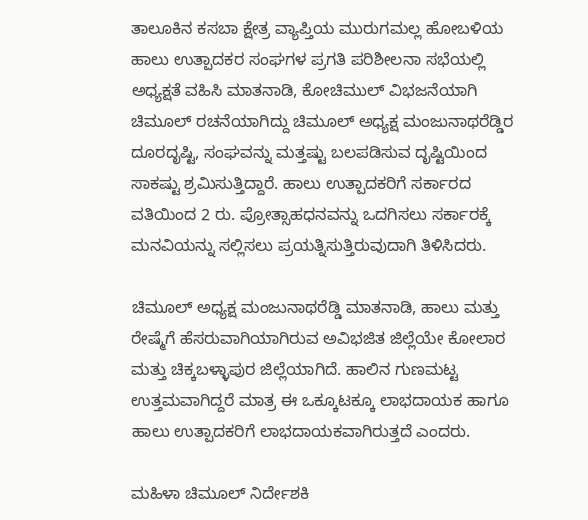ತಾಲೂಕಿನ ಕಸಬಾ ಕ್ಷೇತ್ರ ವ್ಯಾಪ್ತಿಯ ಮುರುಗಮಲ್ಲ ಹೋಬಳಿಯ ಹಾಲು ಉತ್ಪಾದಕರ ಸಂಘಗಳ ಪ್ರಗತಿ ಪರಿಶೀಲನಾ ಸಭೆಯಲ್ಲಿ ಅಧ್ಯಕ್ಷತೆ ವಹಿಸಿ ಮಾತನಾಡಿ, ಕೋಚಿಮುಲ್ ವಿಭಜನೆಯಾಗಿ ಚಿಮೂಲ್ ರಚನೆಯಾಗಿದ್ದು ಚಿಮೂಲ್ ಅಧ್ಯಕ್ಷ ಮಂಜುನಾಥರೆಡ್ಡಿರ ದೂರದೃಷ್ಟಿ, ಸಂಘವನ್ನು ಮತ್ತಷ್ಟು ಬಲಪಡಿಸುವ ದೃಷ್ಟಿಯಿಂದ ಸಾಕಷ್ಟು ಶ್ರಮಿಸುತ್ತಿದ್ದಾರೆ. ಹಾಲು ಉತ್ಪಾದಕರಿಗೆ ಸರ್ಕಾರದ ವತಿಯಿಂದ 2 ರು. ಪ್ರೋತ್ಸಾಹಧನವನ್ನು ಒದಗಿಸಲು ಸರ್ಕಾರಕ್ಕೆ ಮನವಿಯನ್ನು ಸಲ್ಲಿಸಲು ಪ್ರಯತ್ನಿಸುತ್ತಿರುವುದಾಗಿ ತಿಳಿಸಿದರು.

ಚಿಮೂಲ್ ಅಧ್ಯಕ್ಷ ಮಂಜುನಾಥರೆಡ್ಡಿ ಮಾತನಾಡಿ, ಹಾಲು ಮತ್ತು ರೇಷ್ಮೆಗೆ ಹೆಸರುವಾಗಿಯಾಗಿರುವ ಅವಿಭಜಿತ ಜಿಲ್ಲೆಯೇ ಕೋಲಾರ ಮತ್ತು ಚಿಕ್ಕಬಳ್ಳಾಪುರ ಜಿಲ್ಲೆಯಾಗಿದೆ. ಹಾಲಿನ ಗುಣಮಟ್ಟ ಉತ್ತಮವಾಗಿದ್ದರೆ ಮಾತ್ರ ಈ ಒಕ್ಕೂಟಕ್ಕೂ ಲಾಭದಾಯಕ ಹಾಗೂ ಹಾಲು ಉತ್ಪಾದಕರಿಗೆ ಲಾಭದಾಯಕವಾಗಿರುತ್ತದೆ ಎಂದರು.

ಮಹಿಳಾ ಚಿಮೂಲ್ ನಿರ್ದೇಶಕಿ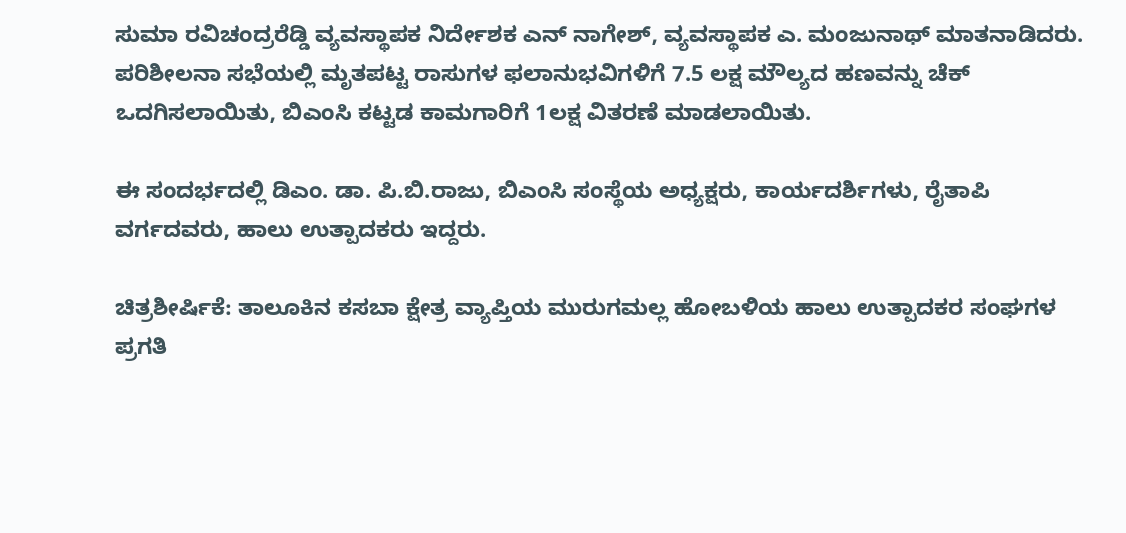ಸುಮಾ ರವಿಚಂದ್ರರೆಡ್ಡಿ ವ್ಯವಸ್ಥಾಪಕ ನಿರ್ದೇಶಕ ಎನ್ ನಾಗೇಶ್, ವ್ಯವಸ್ಥಾಪಕ ಎ. ಮಂಜುನಾಥ್ ಮಾತನಾಡಿದರು. ಪರಿಶೀಲನಾ ಸಭೆಯಲ್ಲಿ ಮೃತಪಟ್ಟ ರಾಸುಗಳ ಫಲಾನುಭವಿಗಳಿಗೆ 7.5 ಲಕ್ಷ ಮೌಲ್ಯದ ಹಣವನ್ನು ಚೆಕ್ ಒದಗಿಸಲಾಯಿತು, ಬಿಎಂಸಿ ಕಟ್ಟಡ ಕಾಮಗಾರಿಗೆ 1ಲಕ್ಷ ವಿತರಣೆ ಮಾಡಲಾಯಿತು.

ಈ ಸಂದರ್ಭದಲ್ಲಿ ಡಿಎಂ. ಡಾ. ಪಿ.ಬಿ.ರಾಜು, ಬಿಎಂಸಿ ಸಂಸ್ಥೆಯ ಅಧ್ಯಕ್ಷರು, ಕಾರ್ಯದರ್ಶಿಗಳು, ರೈತಾಪಿ ವರ್ಗದವರು, ಹಾಲು ಉತ್ಪಾದಕರು ಇದ್ದರು.

ಚಿತ್ರಶೀರ್ಷಿಕೆ: ತಾಲೂಕಿನ ಕಸಬಾ ಕ್ಷೇತ್ರ ವ್ಯಾಪ್ತಿಯ ಮುರುಗಮಲ್ಲ ಹೋಬಳಿಯ ಹಾಲು ಉತ್ಪಾದಕರ ಸಂಘಗಳ ಪ್ರಗತಿ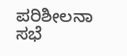ಪರಿಶೀಲನಾ ಸಭೆ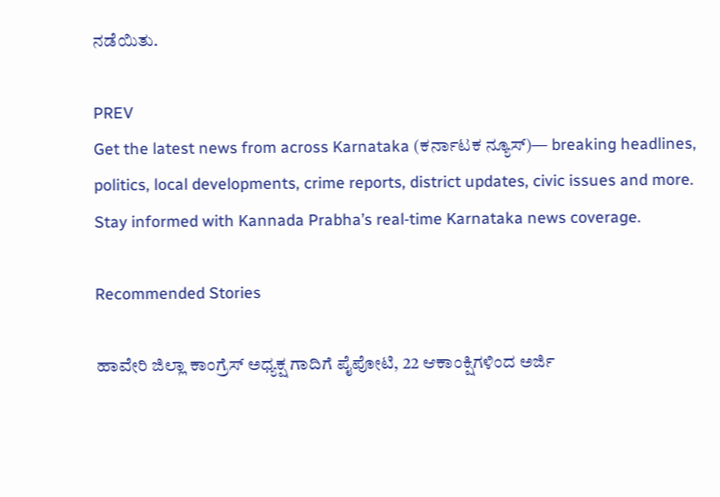ನಡೆಯಿತು.

PREV
Get the latest news from across Karnataka (ಕರ್ನಾಟಕ ನ್ಯೂಸ್)— breaking headlines, politics, local developments, crime reports, district updates, civic issues and more. Stay informed with Kannada Prabha’s real‑time Karnataka news coverage.

Recommended Stories

ಹಾವೇರಿ ಜಿಲ್ಲಾ ಕಾಂಗ್ರೆಸ್ ಅಧ್ಯಕ್ಷ ಗಾದಿಗೆ ಪೈಪೋಟಿ, 22 ಆಕಾಂಕ್ಷಿಗಳಿಂದ ಅರ್ಜಿ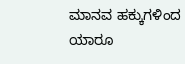ಮಾನವ ಹಕ್ಕುಗಳಿಂದ ಯಾರೂ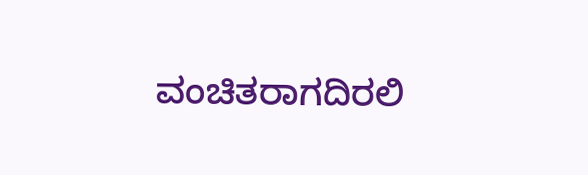ವಂಚಿತರಾಗದಿರಲಿ